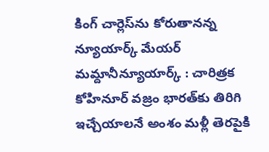కింగ్‌ చార్లెస్‌ను కోరుతానన్న న్యూయార్క్‌ మేయర్‌ మమ్దానీన్యూయార్క్‌ : చారిత్రక కోహినూర్‌ వజ్రం భారత్‌కు తిరిగి ఇచ్చేయాలనే అంశం మళ్లీ తెరపైకి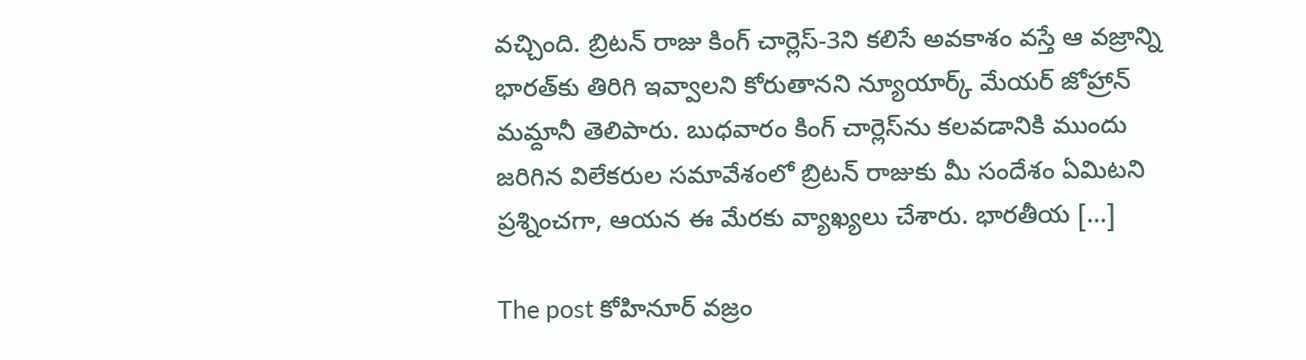వచ్చింది. బ్రిటన్‌ రాజు కింగ్‌ చార్లెస్‌-3ని కలిసే అవకాశం వస్తే ఆ వజ్రాన్ని భారత్‌కు తిరిగి ఇవ్వాలని కోరుతానని న్యూయార్క్‌ మేయర్‌ జోహ్రాన్‌ మమ్దానీ తెలిపారు. బుధవారం కింగ్‌ చార్లెస్‌ను కలవడానికి ముందు జరిగిన విలేకరుల సమావేశంలో బ్రిటన్‌ రాజుకు మీ సందేశం ఏమిటని ప్రశ్నించగా, ఆయన ఈ మేరకు వ్యాఖ్యలు చేశారు. భారతీయ […]

The post కోహినూర్‌ వజ్రం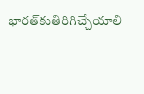భారత్‌కుతిరిగిచ్చేయాలి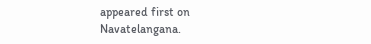appeared first on Navatelangana.